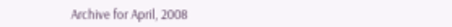Archive for April, 2008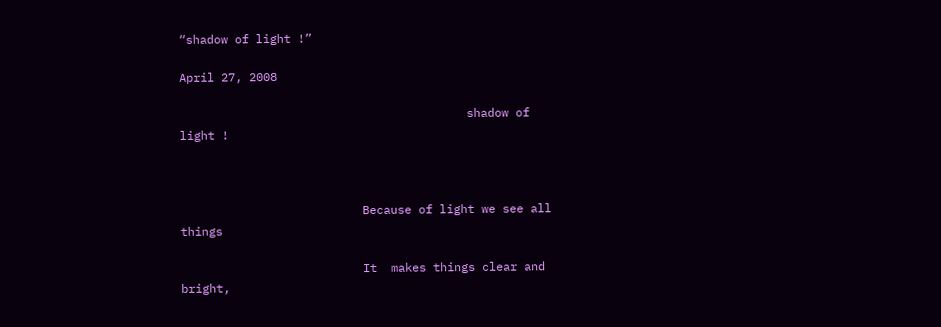“shadow of light !”

April 27, 2008

                                         shadow of light !



                          Because of light we see all things

                          It  makes things clear and bright,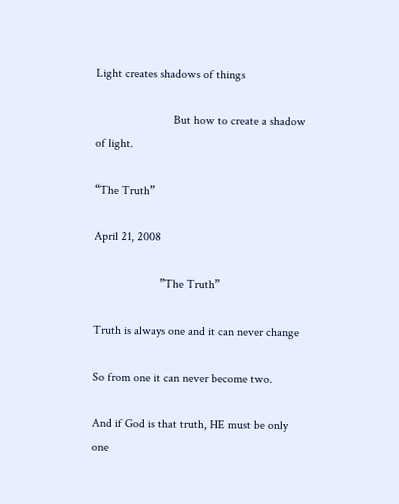Light creates shadows of things

                          But how to create a shadow of light.

“The Truth”

April 21, 2008

                      ”The Truth”

Truth is always one and it can never change

So from one it can never become two.

And if God is that truth, HE must be only one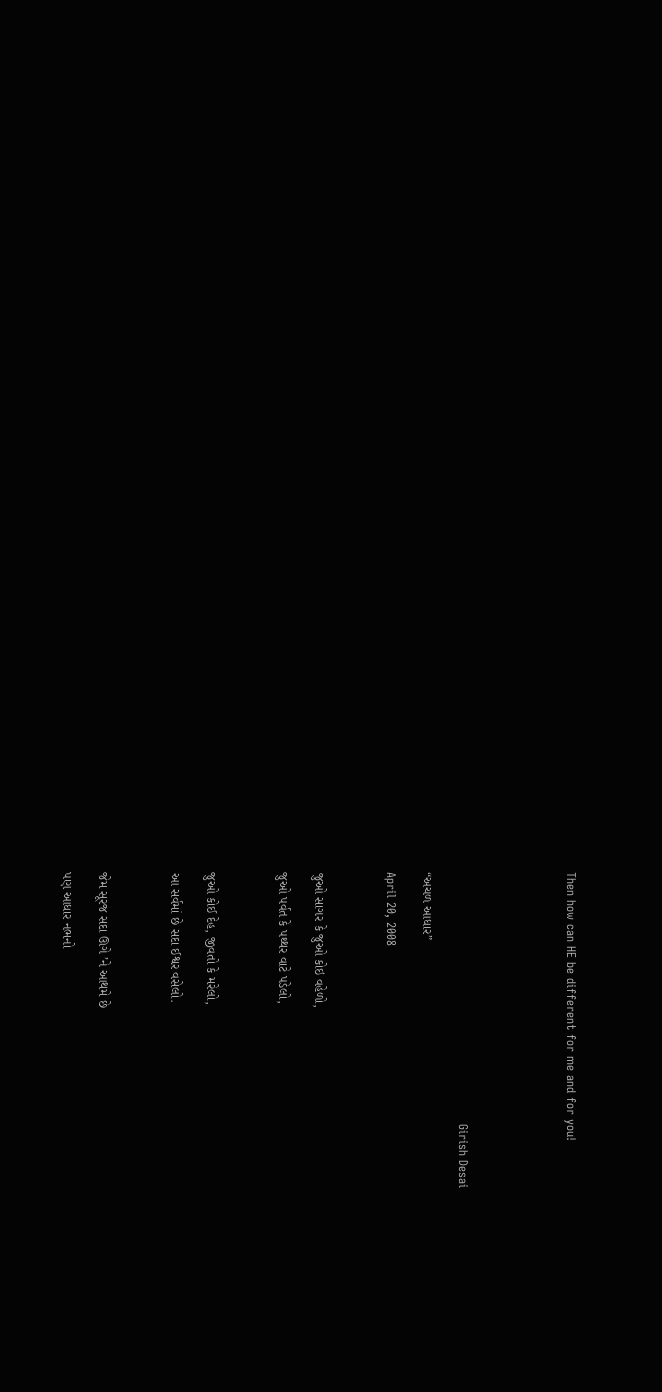Then how can HE be different for me and for you!





                                                               Girish Desai

“અચળ આધાર”

April 20, 2008



જુઓ સાગર કે જુઓ કોઇ વહેળો,

જુઓ પર્વત કે પથ્થર વાટે પડેલો,



જુઓ કોઈ દેહ, જીવતો કે મરેલો,

આ સર્વમાં છે સદા ઈશ્વર વસેલો.



જેમ સૂરજ સદા ઊગે ’ને આથમે છે

પણ આધાર નભનો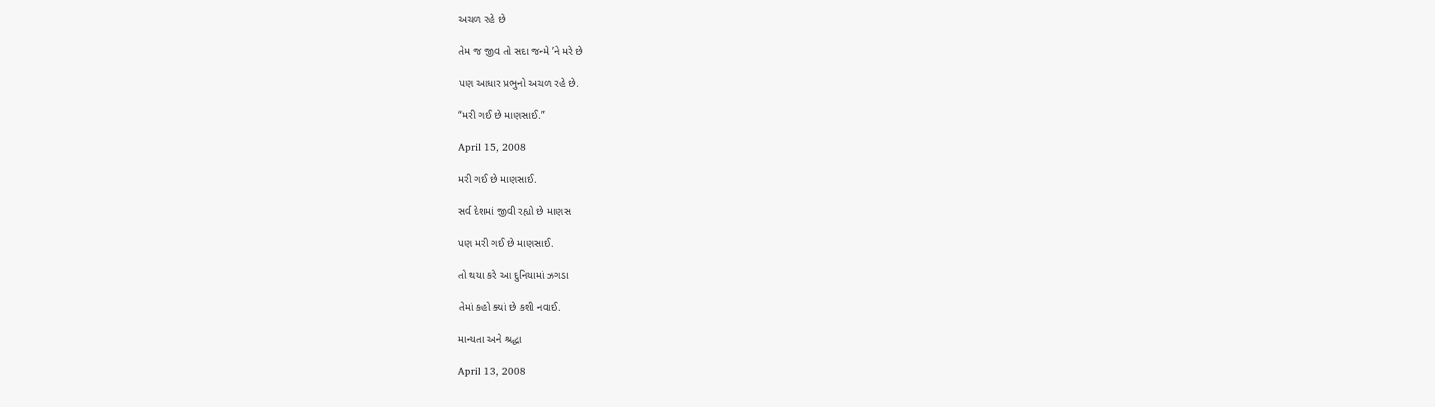અચળ રહે છે

તેમ જ જીવ તો સદા જન્મે ’ને મરે છે

પણ આધાર પ્રભુનો અચળ રહે છે.

“મરી ગઈ છે માણસાઈ.”

April 15, 2008

મરી ગઈ છે માણસાઈ.

સર્વ દેશમાં જીવી રહ્યો છે માણસ

પણ મરી ગઈ છે માણસાઈ.

તો થયા કરે આ દુનિયામાં ઝગડા

તેમાં કહો ક્યાં છે કશી નવાઈ.

માન્યતા અને શ્રદ્ધા

April 13, 2008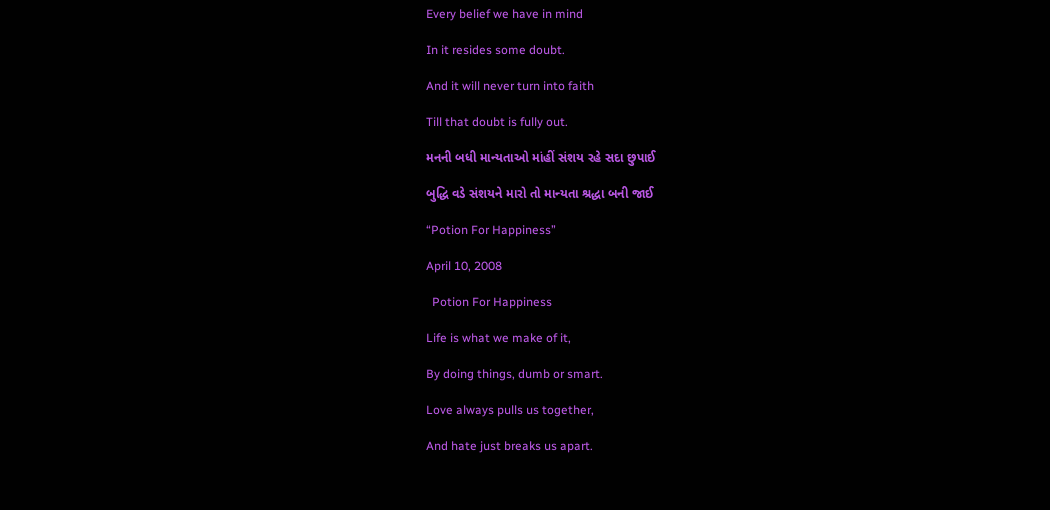Every belief we have in mind

In it resides some doubt.

And it will never turn into faith

Till that doubt is fully out.

મનની બધી માન્યતાઓ માંહીં સંશય રહે સદા છુપાઈ

બુદ્ધિ વડે સંશયને મારો તો માન્યતા શ્રદ્ધા બની જાઈ

“Potion For Happiness”

April 10, 2008

  Potion For Happiness

Life is what we make of it,

By doing things, dumb or smart.

Love always pulls us together,

And hate just breaks us apart.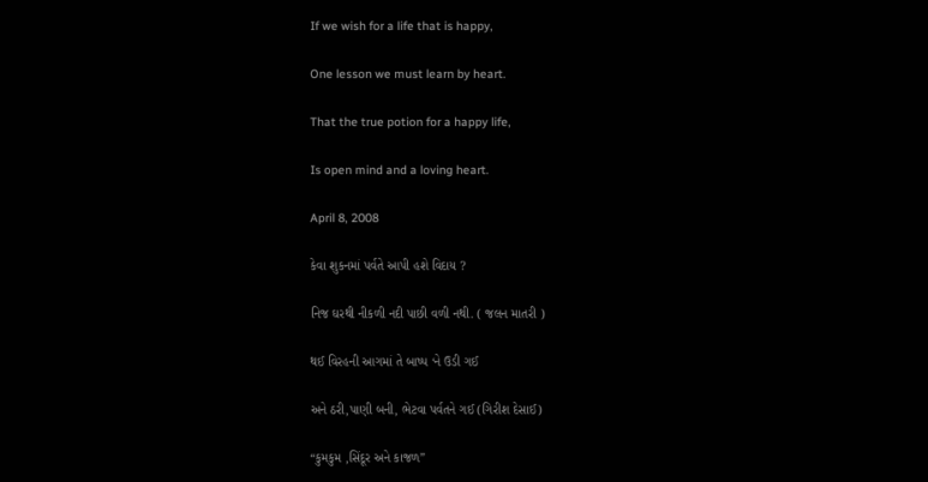If we wish for a life that is happy,

One lesson we must learn by heart.

That the true potion for a happy life,

Is open mind and a loving heart.

April 8, 2008

કેવા શુકનમાં પર્વતે આપી હશે વિદાય ?

નિજ ઘરથી નીકળી નદી પાછી વળી નથી. ( જલન માતરી )

થઈ વિરહની આગમાં તે બાષ્પ ‘ને ઉડી ગઈ

અને ઠરી,પાણી બની, ભેટવા પર્વતને ગઈ (ગિરીશ દેસાઈ)

“કુમકુમ ,સિંદૂર અને કાજળ”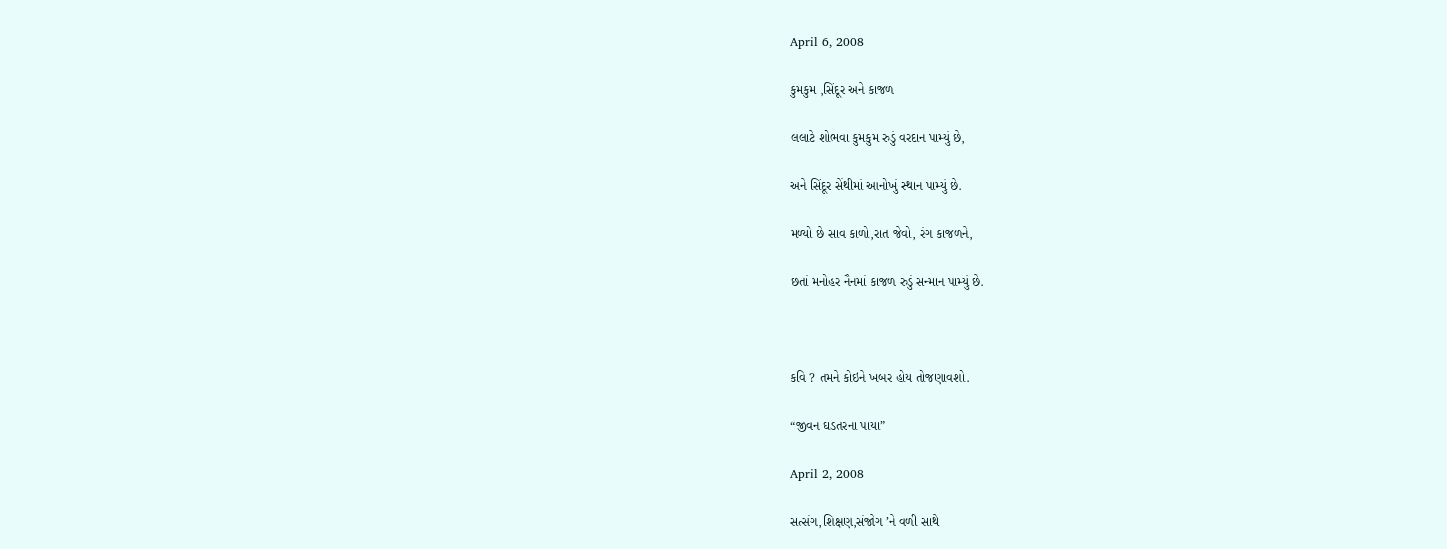April 6, 2008

કુમકુમ ,સિંદૂર અને કાજળ

લલાટે શોભવા કુમકુમ રુડું વરદાન પામ્યું છે,

અને સિંદૂર સેંથીમાં આનોખું સ્થાન પામ્યું છે.

મળ્યો છે સાવ કાળો,રાત જેવો, રંગ કાજળને,

છતાં મનોહર નૈનમાં કાજળ રુડું સન્માન પામ્યું છે.



કવિ ? તમને કોઇને ખબર હોય તોજણાવશો.

“જીવન ઘડતરના પાયા”

April 2, 2008

સત્સંગ,શિક્ષણ,સંજોગ ’ને વળી સાથે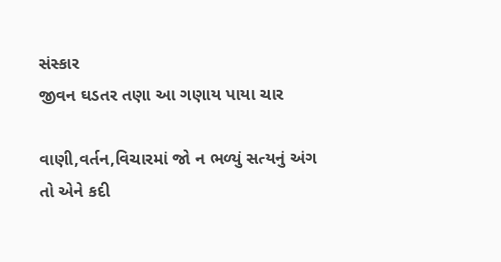સંસ્કાર
જીવન ઘડતર તણા આ ગણાય પાયા ચાર

વાણી,વર્તન,વિચારમાં જો ન ભળ્યું સત્યનું અંગ
તો એને કદી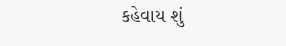કહેવાય શું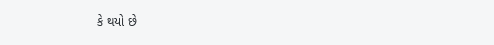કે થયો છે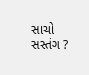સાચો સસ્તંગ ?